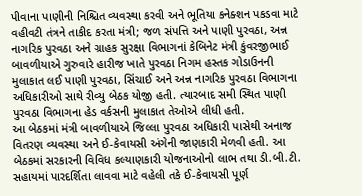પીવાના પાણીની નિશ્ચિત વ્યવસ્થા કરવી અને ભૂતિયા કનેક્શન પકડવા માટે વહીવટી તંત્રને તાકીદ કરતા મંત્રી; જળ સંપત્તિ અને પાણી પુરવઠા, અન્ન નાગરિક પુરવઠા અને ગ્રાહક સુરક્ષા વિભાગનાં કેબિનેટ મંત્રી કુંવરજીભાઈ બાવળીયાએ ગુરુવારે હારીજ ખાતે પુરવઠા નિગમ હસ્તક ગોડાઉનની મુલાકાત લઈ પાણી પુરવઠા, સિંચાઈ અને અન્ન નાગરિક પુરવઠા વિભાગના અધિકારીઓ સાથે રીવ્યુ બેઠક યોજી હતી. ત્યારબાદ સમી સ્થિત પાણી પુરવઠા વિભાગના હેડ વર્કસની મુલાકાત તેઓએ લીધી હતી.
આ બેઠકમાં મંત્રી બાવળીયાએ જિલ્લા પુરવઠા અધિકારી પાસેથી અનાજ વિતરણ વ્યવસ્થા અને ઈ-કેવાયસી અંગેની જાણકારી મેળવી હતી. આ બેઠકમાં સરકારની વિવિધ કલ્યાણકારી યોજનાઓનો લાભ તથા ડી.બી.ટી. સહાયમાં પારદર્શિતા લાવવા માટે વહેલી તકે ઈ-કેવાયસી પૂર્ણ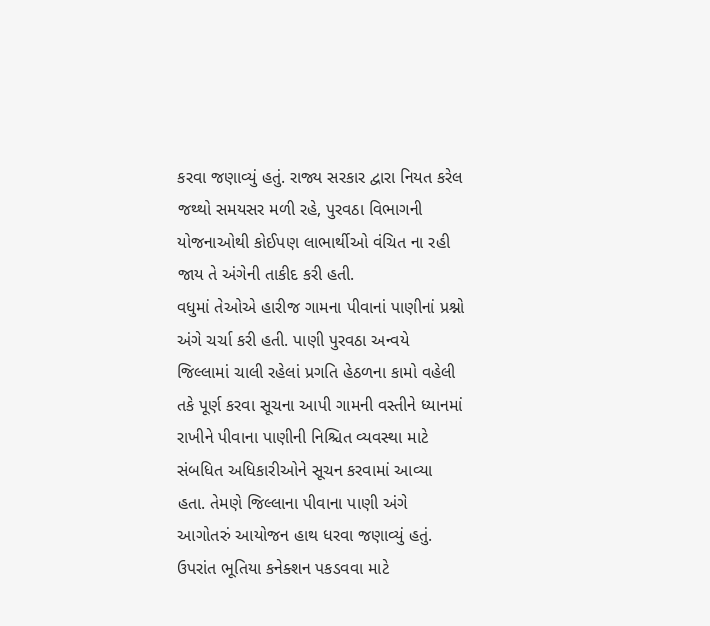કરવા જણાવ્યું હતું. રાજ્ય સરકાર દ્વારા નિયત કરેલ જથ્થો સમયસર મળી રહે, પુરવઠા વિભાગની યોજનાઓથી કોઈપણ લાભાર્થીઓ વંચિત ના રહી જાય તે અંગેની તાકીદ કરી હતી.
વધુમાં તેઓએ હારીજ ગામના પીવાનાં પાણીનાં પ્રશ્નો અંગે ચર્ચા કરી હતી. પાણી પુરવઠા અન્વયે જિલ્લામાં ચાલી રહેલાં પ્રગતિ હેઠળના કામો વહેલી તકે પૂર્ણ કરવા સૂચના આપી ગામની વસ્તીને ધ્યાનમાં રાખીને પીવાના પાણીની નિશ્ચિત વ્યવસ્થા માટે સંબધિત અધિકારીઓને સૂચન કરવામાં આવ્યા હતા. તેમણે જિલ્લાના પીવાના પાણી અંગે આગોતરું આયોજન હાથ ધરવા જણાવ્યું હતું. ઉપરાંત ભૂતિયા કનેક્શન પકડવવા માટે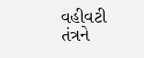વહીવટી તંત્રને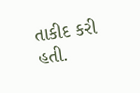તાકીદ કરી હતી.